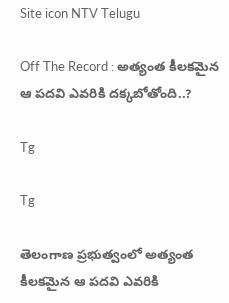Site icon NTV Telugu

Off The Record : అత్యంత కీలకమైన ఆ పదవి ఎవరికి దక్కబోతోంది..?

Tg

Tg

తెలంగాణ ప్రభుత్వంలో అత్యంత కీలకమైన ఆ పదవి ఎవరికి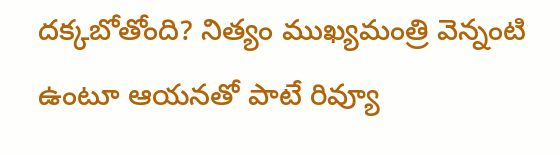దక్కబోతోంది? నిత్యం ముఖ్యమంత్రి వెన్నంటి ఉంటూ ఆయనతో పాటే రివ్యూ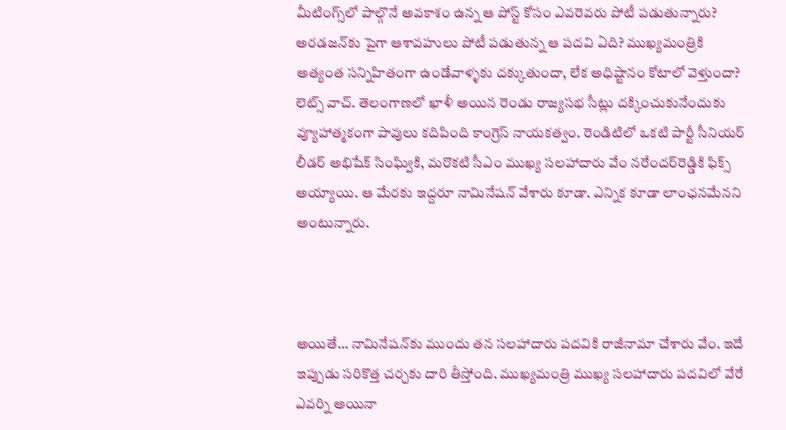మీటింగ్స్‌లో పాల్గొనే అవకాశం ఉన్న ఆ పోస్ట్‌ కోసం ఎవరెవరు పోటీ పడుతున్నారు? అరడజన్‌కు పైగా ఆశావహులు పోటీ పడుతున్న ఆ పదవి ఏది? ముఖ్యమంత్రికి అత్యంత సన్నిహితంగా ఉండేవాళ్ళకు దక్కుతుందా, లేక అధిష్టానం కోటాలో వెళ్తుందా? లెట్స్‌ వాచ్‌. తెలంగాణలో ఖాళీ అయిన రెండు రాజ్యసభ సీట్లు దక్కించుకునేందుకు వ్యూహాత్మకంగా పావులు కదిపింది కాంగ్రెస్‌ నాయకత్వం. రెండిటిలో ఒకటి పార్టీ సీనియర్‌ లీడర్‌ అభిషేక్‌ సింఘ్వికి, మరొకటి సీఎం ముఖ్య సలహాదారు వేం నరేందర్‌రెడ్డికి ఫిక్స్‌ అయ్యాయి. ఆ మేరకు ఇద్దరూ నామినేషన్‌ వేశారు కూడా. ఎన్నిక కూడా లాంఛనమేనని అంటున్నారు.



అయితే… నామినేషన్‌కు ముందు తన సలహాదారు పదవికి రాజీనామా చేశారు వేం. ఇదే ఇప్పుడు సరికొత్త చర్చకు దారి తీస్తోంది. ముఖ్యమంత్రి ముఖ్య సలహాదారు పదవిలో వేరే ఎవర్ని అయినా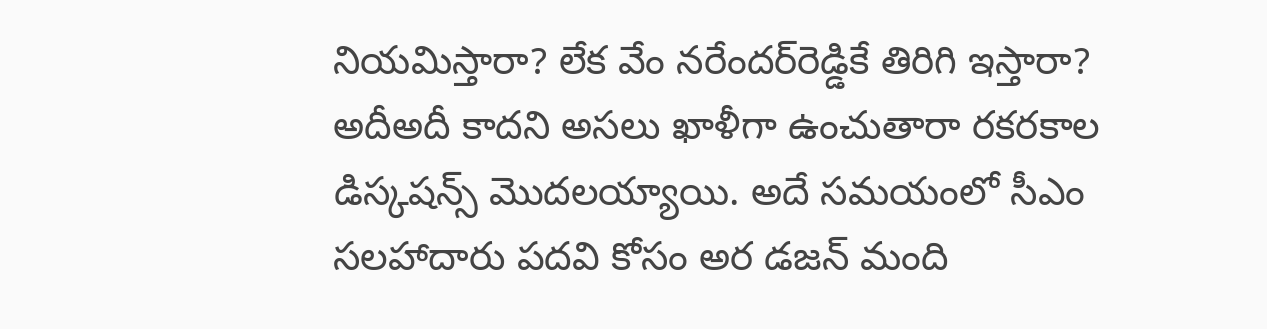నియమిస్తారా? లేక వేం నరేందర్‌రెడ్డికే తిరిగి ఇస్తారా? అదీఅదీ కాదని అసలు ఖాళీగా ఉంచుతారా రకరకాల డిస్కషన్స్‌ మొదలయ్యాయి. అదే సమయంలో సీఎం సలహాదారు పదవి కోసం అర డజన్‌ మంది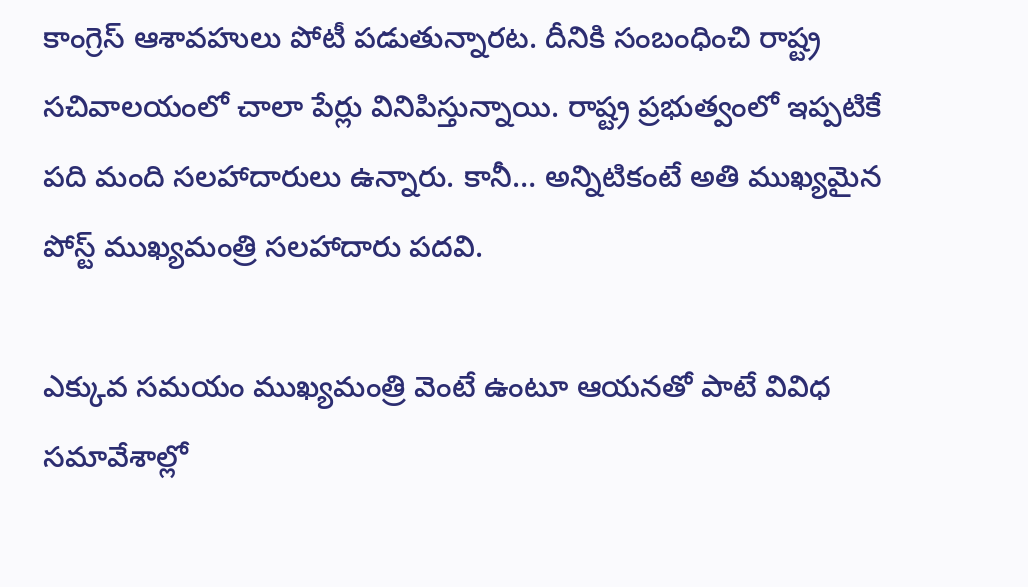కాంగ్రెస్‌ ఆశావహులు పోటీ పడుతున్నారట. దీనికి సంబంధించి రాష్ట్ర సచివాలయంలో చాలా పేర్లు వినిపిస్తున్నాయి. రాష్ట్ర ప్రభుత్వంలో ఇప్పటికే పది మంది సలహాదారులు ఉన్నారు. కానీ… అన్నిటికంటే అతి ముఖ్యమైన పోస్ట్‌ ముఖ్యమంత్రి సలహాదారు పదవి.

ఎక్కువ సమయం ముఖ్యమంత్రి వెంటే ఉంటూ ఆయనతో పాటే వివిధ సమావేశాల్లో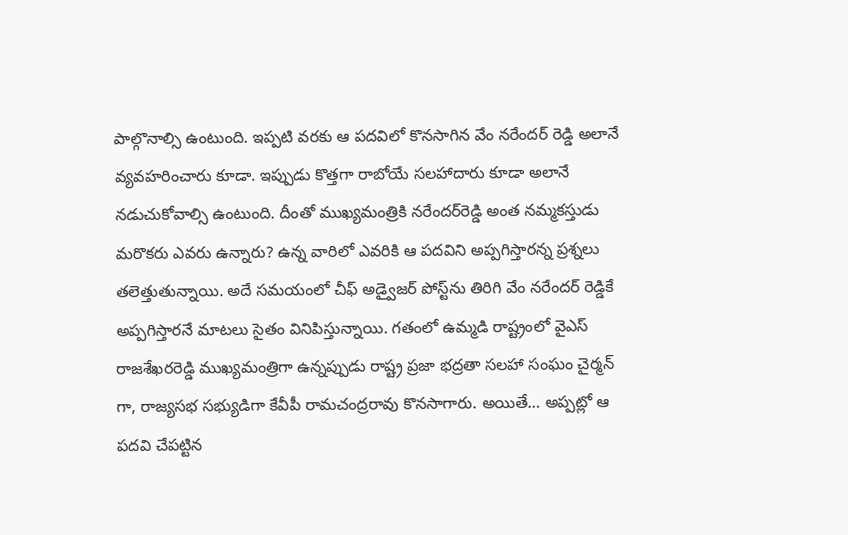పాల్గొనాల్సి ఉంటుంది. ఇప్పటి వరకు ఆ పదవిలో కొనసాగిన వేం నరేందర్ రెడ్డి అలానే వ్యవహరించారు కూడా. ఇప్పుడు కొత్తగా రాబోయే సలహాదారు కూడా అలానే నడుచుకోవాల్సి ఉంటుంది. దీంతో ముఖ్యమంత్రికి నరేందర్‌రెడ్డి అంత నమ్మకస్తుడు మరొకరు ఎవరు ఉన్నారు? ఉన్న వారిలో ఎవరికి ఆ పదవిని అప్పగిస్తారన్న ప్రశ్నలు తలెత్తుతున్నాయి. అదే సమయంలో చీఫ్‌ అడ్వైజర్‌ పోస్ట్‌ను తిరిగి వేం నరేందర్ రెడ్డికే అప్పగిస్తారనే మాటలు సైతం వినిపిస్తున్నాయి. గతంలో ఉమ్మడి రాష్ట్రంలో వైఎస్ రాజశేఖరరెడ్డి ముఖ్యమంత్రిగా ఉన్నప్పుడు రాష్ట్ర ప్రజా భద్రతా సలహా సంఘం చైర్మన్ గా, రాజ్యసభ సభ్యుడిగా కేవీపీ రామచంద్రరావు కొనసాగారు. అయితే… అప్పట్లో ఆ పదవి చేపట్టిన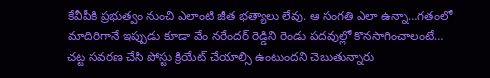కేవీపీకి ప్రభుత్వం నుంచి ఎలాంటి జీత భత్యాలు లేవు. ఆ సంగతి ఎలా ఉన్నా…గతంలో మాదిరిగానే ఇప్పుడు కూడా వేం నరేందర్ రెడ్డిని రెండు పదవుల్లో కొనసాగించాలంటే…
చట్ట సవరణ చేసి పోస్టు క్రియేట్ చేయాల్సి ఉంటుందని చెబుతున్నారు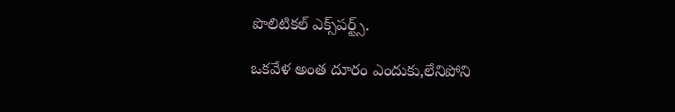పొలిటికల్‌ ఎక్స్‌పర్ట్స్‌.

ఒకవేళ అంత దూరం ఎందుకు,లేనిపోని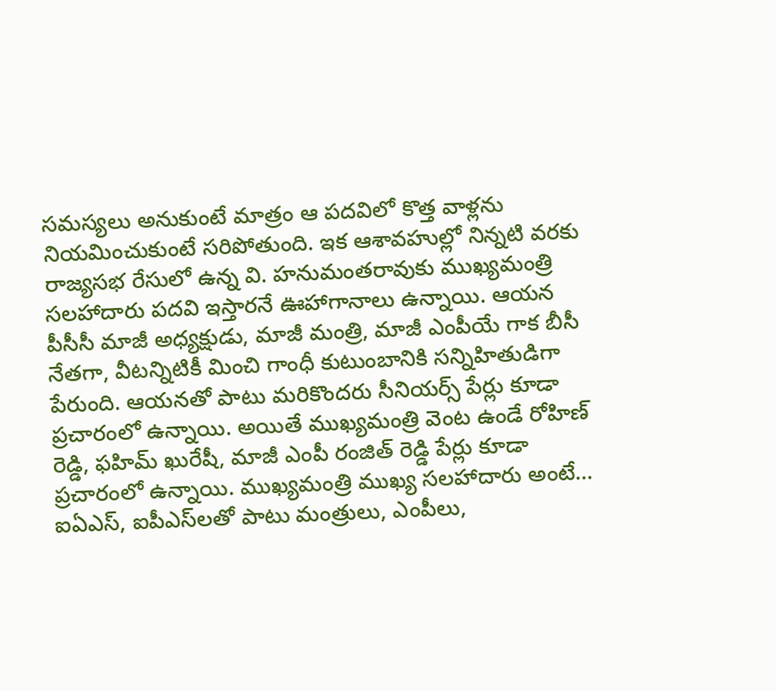సమస్యలు అనుకుంటే మాత్రం ఆ పదవిలో కొత్త వాళ్లను నియమించుకుంటే సరిపోతుంది. ఇక ఆశావహుల్లో నిన్నటి వరకు రాజ్యసభ రేసులో ఉన్న వి. హనుమంతరావుకు ముఖ్యమంత్రి సలహాదారు పదవి ఇస్తారనే ఊహాగానాలు ఉన్నాయి. ఆయన పీసీసీ మాజీ అధ్యక్షుడు, మాజీ మంత్రి, మాజీ ఎంపీయే గాక బీసీ నేతగా, వీటన్నిటికీ మించి గాంధీ కుటుంబానికి సన్నిహితుడిగా పేరుంది. ఆయనతో పాటు మరికొందరు సీనియర్స్‌ పేర్లు కూడా ప్రచారంలో ఉన్నాయి. అయితే ముఖ్యమంత్రి వెంట ఉండే రోహిణ్‌ రెడ్డి, ఫహిమ్ ఖురేషీ, మాజీ ఎంపీ రంజిత్ రెడ్డి పేర్లు కూడా ప్రచారంలో ఉన్నాయి. ముఖ్యమంత్రి ముఖ్య సలహాదారు అంటే… ఐఏఎస్, ఐపీఎస్‌లతో పాటు మంత్రులు, ఎంపీలు,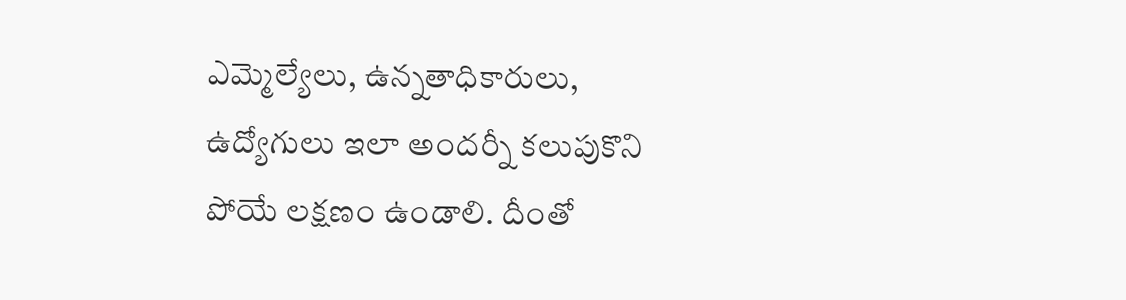ఎమ్మెల్యేలు, ఉన్నతాధికారులు, ఉద్యోగులు ఇలా అందర్నీ కలుపుకొని పోయే లక్షణం ఉండాలి. దీంతో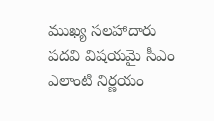ముఖ్య సలహాదారు పదవి విషయమై సీఎం ఎలాంటి నిర్ణయం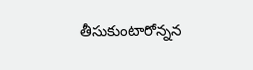తీసుకుంటారోన్నన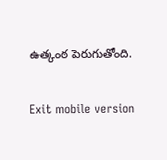ఉత్కంఠ పెరుగుతోంది.

Exit mobile version